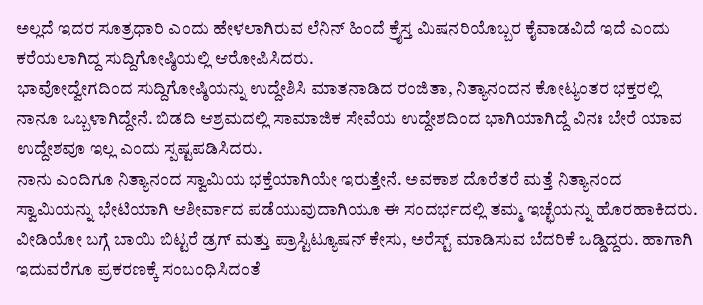ಅಲ್ಲದೆ ಇದರ ಸೂತ್ರಧಾರಿ ಎಂದು ಹೇಳಲಾಗಿರುವ ಲೆನಿನ್ ಹಿಂದೆ ಕ್ರೈಸ್ತ ಮಿಷನರಿಯೊಬ್ಬರ ಕೈವಾಡವಿದೆ ಇದೆ ಎಂದು ಕರೆಯಲಾಗಿದ್ದ ಸುದ್ದಿಗೋಷ್ಠಿಯಲ್ಲಿ ಆರೋಪಿಸಿದರು.
ಭಾವೋದ್ವೇಗದಿಂದ ಸುದ್ದಿಗೋಷ್ಠಿಯನ್ನು ಉದ್ದೇಶಿಸಿ ಮಾತನಾಡಿದ ರಂಜಿತಾ, ನಿತ್ಯಾನಂದನ ಕೋಟ್ಯಂತರ ಭಕ್ತರಲ್ಲಿ ನಾನೂ ಒಬ್ಬಳಾಗಿದ್ದೇನೆ. ಬಿಡದಿ ಆಶ್ರಮದಲ್ಲಿ ಸಾಮಾಜಿಕ ಸೇವೆಯ ಉದ್ದೇಶದಿಂದ ಭಾಗಿಯಾಗಿದ್ದೆ ವಿನಃ ಬೇರೆ ಯಾವ ಉದ್ದೇಶವೂ ಇಲ್ಲ ಎಂದು ಸ್ಪಷ್ಟಪಡಿಸಿದರು.
ನಾನು ಎಂದಿಗೂ ನಿತ್ಯಾನಂದ ಸ್ವಾಮಿಯ ಭಕ್ತೆಯಾಗಿಯೇ ಇರುತ್ತೇನೆ. ಅವಕಾಶ ದೊರೆತರೆ ಮತ್ತೆ ನಿತ್ಯಾನಂದ ಸ್ವಾಮಿಯನ್ನು ಭೇಟಿಯಾಗಿ ಆಶೀರ್ವಾದ ಪಡೆಯುವುದಾಗಿಯೂ ಈ ಸಂದರ್ಭದಲ್ಲಿ ತಮ್ಮ ಇಚ್ಛೆಯನ್ನು ಹೊರಹಾಕಿದರು. ವೀಡಿಯೋ ಬಗ್ಗೆ ಬಾಯಿ ಬಿಟ್ಟರೆ ಡ್ರಗ್ ಮತ್ತು ಪ್ರಾಸ್ಟಿಟ್ಯೂಷನ್ ಕೇಸು, ಅರೆಸ್ಟ್ ಮಾಡಿಸುವ ಬೆದರಿಕೆ ಒಡ್ಡಿದ್ದರು. ಹಾಗಾಗಿ ಇದುವರೆಗೂ ಪ್ರಕರಣಕ್ಕೆ ಸಂಬಂಧಿಸಿದಂತೆ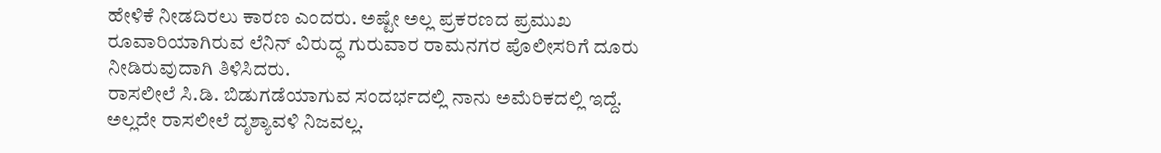ಹೇಳಿಕೆ ನೀಡದಿರಲು ಕಾರಣ ಎಂದರು. ಅಷ್ಟೇ ಅಲ್ಲ ಪ್ರಕರಣದ ಪ್ರಮುಖ ರೂವಾರಿಯಾಗಿರುವ ಲೆನಿನ್ ವಿರುದ್ಧ ಗುರುವಾರ ರಾಮನಗರ ಪೊಲೀಸರಿಗೆ ದೂರು ನೀಡಿರುವುದಾಗಿ ತಿಳಿಸಿದರು.
ರಾಸಲೀಲೆ ಸಿ.ಡಿ. ಬಿಡುಗಡೆಯಾಗುವ ಸಂದರ್ಭದಲ್ಲಿ ನಾನು ಅಮೆರಿಕದಲ್ಲಿ ಇದ್ದೆ. ಅಲ್ಲದೇ ರಾಸಲೀಲೆ ದೃಶ್ಯಾವಳಿ ನಿಜವಲ್ಲ.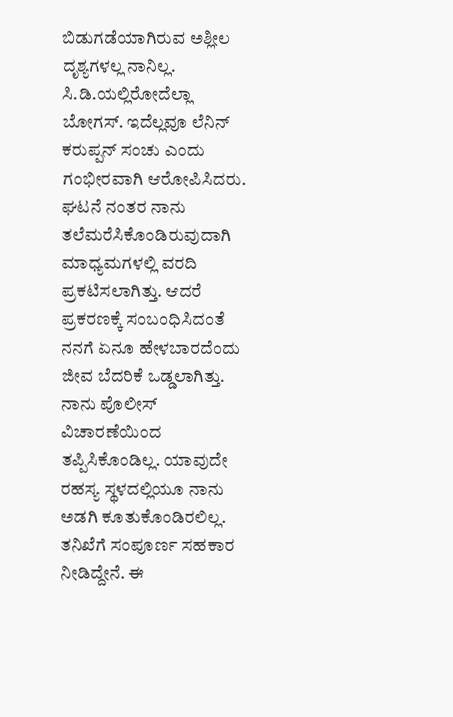ಬಿಡುಗಡೆಯಾಗಿರುವ ಅಶ್ಲೀಲ ದೃಶ್ಯಗಳಲ್ಲ ನಾನಿಲ್ಲ. ಸಿ.ಡಿ.ಯಲ್ಲಿರೋದೆಲ್ಲಾ ಬೋಗಸ್. ಇದೆಲ್ಲವೂ ಲೆನಿನ್ ಕರುಪ್ಪನ್ ಸಂಚು ಎಂದು ಗಂಭೀರವಾಗಿ ಆರೋಪಿಸಿದರು.
ಘಟನೆ ನಂತರ ನಾನು ತಲೆಮರೆಸಿಕೊಂಡಿರುವುದಾಗಿ ಮಾಧ್ಯಮಗಳಲ್ಲಿ ವರದಿ ಪ್ರಕಟಿಸಲಾಗಿತ್ತು. ಆದರೆ ಪ್ರಕರಣಕ್ಕೆ ಸಂಬಂಧಿಸಿದಂತೆ ನನಗೆ ಏನೂ ಹೇಳಬಾರದೆಂದು ಜೀವ ಬೆದರಿಕೆ ಒಡ್ಡಲಾಗಿತ್ತು. ನಾನು ಪೊಲೀಸ್ ವಿಚಾರಣೆಯಿಂದ ತಪ್ಪಿಸಿಕೊಂಡಿಲ್ಲ. ಯಾವುದೇ ರಹಸ್ಯ ಸ್ಥಳದಲ್ಲಿಯೂ ನಾನು ಅಡಗಿ ಕೂತುಕೊಂಡಿರಲಿಲ್ಲ. ತನಿಖೆಗೆ ಸಂಪೂರ್ಣ ಸಹಕಾರ ನೀಡಿದ್ದೇನೆ. ಈ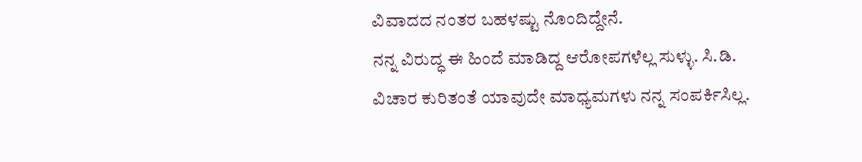ವಿವಾದದ ನಂತರ ಬಹಳಷ್ಟು ನೊಂದಿದ್ದೇನೆ.
ನನ್ನ ವಿರುದ್ಧ ಈ ಹಿಂದೆ ಮಾಡಿದ್ದ ಆರೋಪಗಳೆಲ್ಲ ಸುಳ್ಳು. ಸಿ.ಡಿ. ವಿಚಾರ ಕುರಿತಂತೆ ಯಾವುದೇ ಮಾಧ್ಯಮಗಳು ನನ್ನ ಸಂಪರ್ಕಿಸಿಲ್ಲ.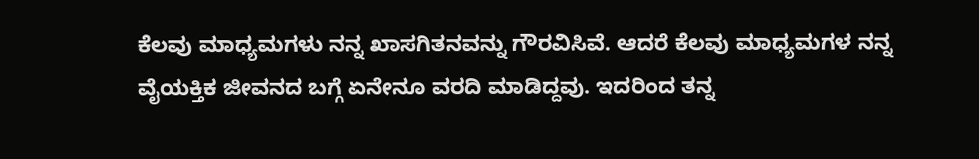ಕೆಲವು ಮಾಧ್ಯಮಗಳು ನನ್ನ ಖಾಸಗಿತನವನ್ನು ಗೌರವಿಸಿವೆ. ಆದರೆ ಕೆಲವು ಮಾಧ್ಯಮಗಳ ನನ್ನ ವೈಯಕ್ತಿಕ ಜೀವನದ ಬಗ್ಗೆ ಏನೇನೂ ವರದಿ ಮಾಡಿದ್ದವು. ಇದರಿಂದ ತನ್ನ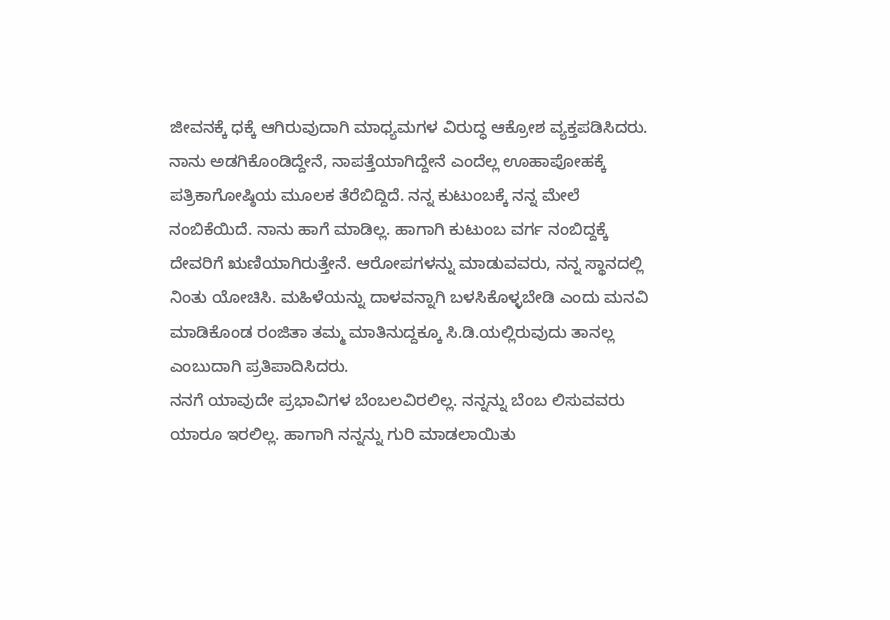ಜೀವನಕ್ಕೆ ಧಕ್ಕೆ ಆಗಿರುವುದಾಗಿ ಮಾಧ್ಯಮಗಳ ವಿರುದ್ಧ ಆಕ್ರೋಶ ವ್ಯಕ್ತಪಡಿಸಿದರು. ನಾನು ಅಡಗಿಕೊಂಡಿದ್ದೇನೆ, ನಾಪತ್ತೆಯಾಗಿದ್ದೇನೆ ಎಂದೆಲ್ಲ ಊಹಾಪೋಹಕ್ಕೆ ಪತ್ರಿಕಾಗೋಷ್ಠಿಯ ಮೂಲಕ ತೆರೆಬಿದ್ದಿದೆ. ನನ್ನ ಕುಟುಂಬಕ್ಕೆ ನನ್ನ ಮೇಲೆ ನಂಬಿಕೆಯಿದೆ. ನಾನು ಹಾಗೆ ಮಾಡಿಲ್ಲ. ಹಾಗಾಗಿ ಕುಟುಂಬ ವರ್ಗ ನಂಬಿದ್ದಕ್ಕೆ ದೇವರಿಗೆ ಋಣಿಯಾಗಿರುತ್ತೇನೆ. ಆರೋಪಗಳನ್ನು ಮಾಡುವವರು, ನನ್ನ ಸ್ಥಾನದಲ್ಲಿ ನಿಂತು ಯೋಚಿಸಿ. ಮಹಿಳೆಯನ್ನು ದಾಳವನ್ನಾಗಿ ಬಳಸಿಕೊಳ್ಳಬೇಡಿ ಎಂದು ಮನವಿ ಮಾಡಿಕೊಂಡ ರಂಜಿತಾ ತಮ್ಮ ಮಾತಿನುದ್ದಕ್ಕೂ ಸಿ.ಡಿ.ಯಲ್ಲಿರುವುದು ತಾನಲ್ಲ ಎಂಬುದಾಗಿ ಪ್ರತಿಪಾದಿಸಿದರು.
ನನಗೆ ಯಾವುದೇ ಪ್ರಭಾವಿಗಳ ಬೆಂಬಲವಿರಲಿಲ್ಲ. ನನ್ನನ್ನು ಬೆಂಬ ಲಿಸುವವರು ಯಾರೂ ಇರಲಿಲ್ಲ. ಹಾಗಾಗಿ ನನ್ನನ್ನು ಗುರಿ ಮಾಡಲಾಯಿತು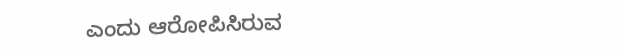ಎಂದು ಆರೋಪಿಸಿರುವ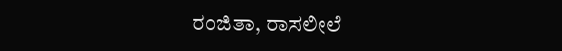ರಂಜಿತಾ, ರಾಸಲೀಲೆ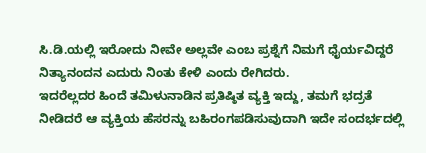ಸಿ.ಡಿ.ಯಲ್ಲಿ ಇರೋದು ನೀವೇ ಅಲ್ಲವೇ ಎಂಬ ಪ್ರಶ್ನೆಗೆ ನಿಮಗೆ ಧೈರ್ಯವಿದ್ದರೆ ನಿತ್ಯಾನಂದನ ಎದುರು ನಿಂತು ಕೇಳಿ ಎಂದು ರೇಗಿದರು.
ಇದರೆಲ್ಲದರ ಹಿಂದೆ ತಮಿಳುನಾಡಿನ ಪ್ರತಿಷ್ಠಿತ ವ್ಯಕ್ತಿ ಇದ್ದು, ತಮಗೆ ಭದ್ರತೆ ನೀಡಿದರೆ ಆ ವ್ಯಕ್ತಿಯ ಹೆಸರನ್ನು ಬಹಿರಂಗಪಡಿಸುವುದಾಗಿ ಇದೇ ಸಂದರ್ಭದಲ್ಲಿ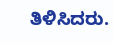ತಿಳಿಸಿದರು.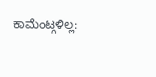ಕಾಮೆಂಟ್ಗಳಿಲ್ಲ: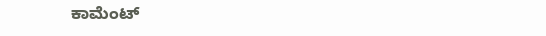ಕಾಮೆಂಟ್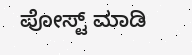ಪೋಸ್ಟ್ ಮಾಡಿ